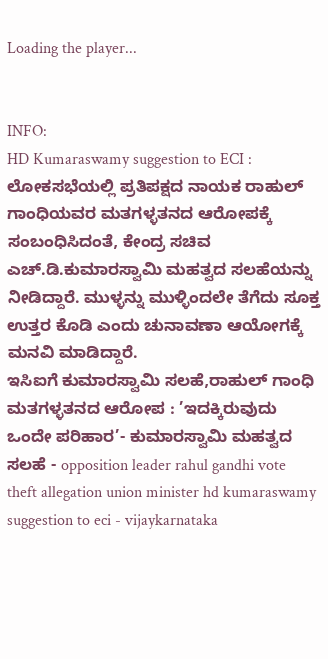Loading the player...


INFO:
HD Kumaraswamy suggestion to ECI : ಲೋಕಸಭೆಯಲ್ಲಿ ಪ್ರತಿಪಕ್ಷದ ನಾಯಕ ರಾಹುಲ್ ಗಾಂಧಿಯವರ ಮತಗಳ್ಳತನದ ಆರೋಪಕ್ಕೆ ಸಂಬಂಧಿಸಿದಂತೆ, ಕೇಂದ್ರ ಸಚಿವ ಎಚ್.ಡಿ.ಕುಮಾರಸ್ವಾಮಿ ಮಹತ್ವದ ಸಲಹೆಯನ್ನು ನೀಡಿದ್ದಾರೆ. ಮುಳ್ಳನ್ನು ಮುಳ್ಳಿಂದಲೇ ತೆಗೆದು ಸೂಕ್ತ ಉತ್ತರ ಕೊಡಿ ಎಂದು ಚುನಾವಣಾ ಆಯೋಗಕ್ಕೆ ಮನವಿ ಮಾಡಿದ್ದಾರೆ.
ಇಸಿಐಗೆ ಕುಮಾರಸ್ವಾಮಿ ಸಲಹೆ,ರಾಹುಲ್ ಗಾಂಧಿ ಮತಗಳ್ಳತನದ ಆರೋಪ : ’ಇದಕ್ಕಿರುವುದು ಒಂದೇ ಪರಿಹಾರ’- ಕುಮಾರಸ್ವಾಮಿ ಮಹತ್ವದ ಸಲಹೆ - opposition leader rahul gandhi vote theft allegation union minister hd kumaraswamy suggestion to eci - vijaykarnataka